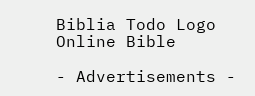Biblia Todo Logo
Online Bible

- Advertisements -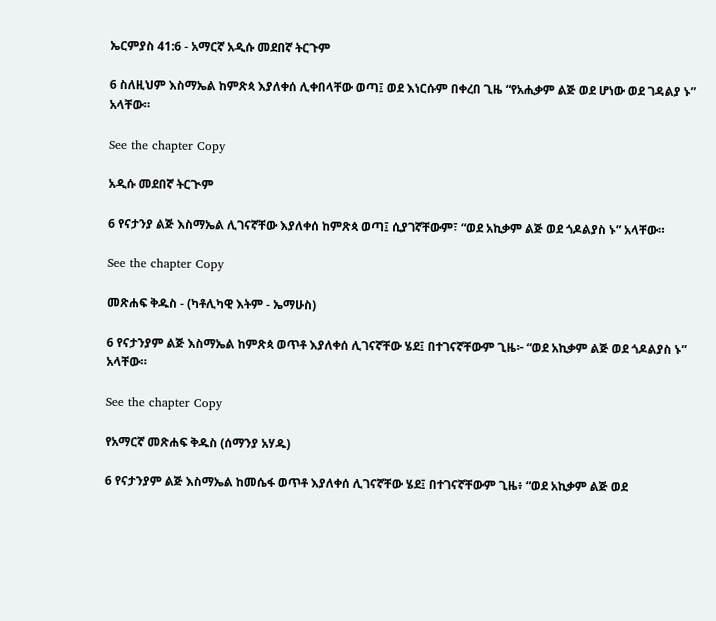ኤርምያስ 41:6 - አማርኛ አዲሱ መደበኛ ትርጉም

6 ስለዚህም እስማኤል ከምጽጳ እያለቀሰ ሊቀበላቸው ወጣ፤ ወደ እነርሱም በቀረበ ጊዜ “የአሒቃም ልጅ ወደ ሆነው ወደ ገዳልያ ኑ” አላቸው።

See the chapter Copy

አዲሱ መደበኛ ትርጒም

6 የናታንያ ልጅ እስማኤል ሊገናኛቸው እያለቀሰ ከምጽጳ ወጣ፤ ሲያገኛቸውም፣ “ወደ አኪቃም ልጅ ወደ ጎዶልያስ ኑ” አላቸው።

See the chapter Copy

መጽሐፍ ቅዱስ - (ካቶሊካዊ እትም - ኤማሁስ)

6 የናታንያም ልጅ እስማኤል ከምጽጳ ወጥቶ እያለቀሰ ሊገናኛቸው ሄደ፤ በተገናኛቸውም ጊዜ፦ “ወደ አኪቃም ልጅ ወደ ጎዶልያስ ኑ” አላቸው።

See the chapter Copy

የአማርኛ መጽሐፍ ቅዱስ (ሰማንያ አሃዱ)

6 የናታንያም ልጅ እስማኤል ከመሴፋ ወጥቶ እያለቀሰ ሊገናኛቸው ሄደ፤ በተገናኛቸውም ጊዜ፥ “ወደ አኪቃም ልጅ ወደ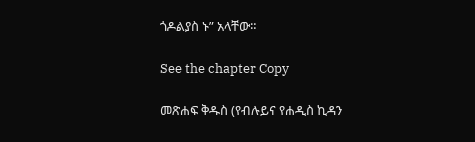ጎዶልያስ ኑ” አላቸው።

See the chapter Copy

መጽሐፍ ቅዱስ (የብሉይና የሐዲስ ኪዳን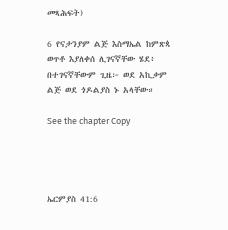መጻሕፍት)

6 የናታንያም ልጅ እስማኤል ከምጽጳ ወጥቶ እያለቀሰ ሊገናኛቸው ሄደ፥ በተገናኛቸውም ጊዜ፦ ወደ አኪቃም ልጅ ወደ ጎዶልያስ ኑ አላቸው።

See the chapter Copy




ኤርምያስ 41:6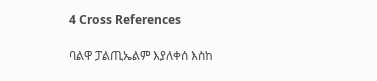4 Cross References

ባልዋ ፓልጢኤልም እያለቀሰ እስከ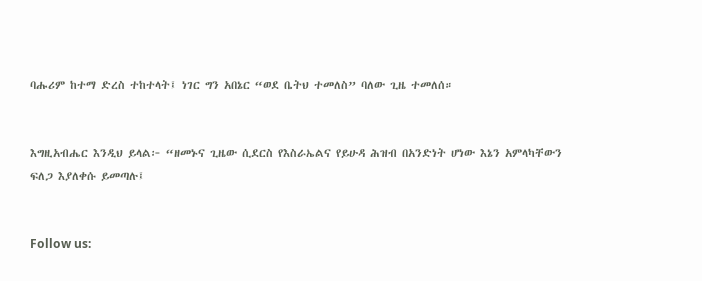ባሑሪም ከተማ ድረስ ተከተላት፤ ነገር ግን አበኔር “ወደ ቤትህ ተመለስ” ባለው ጊዜ ተመለሰ።


እግዚአብሔር እንዲህ ይላል፦ “ዘመኑና ጊዜው ሲደርስ የእስራኤልና የይሁዳ ሕዝብ በአንድነት ሆነው እኔን አምላካቸውን ፍለጋ እያለቀሱ ይመጣሉ፤


Follow us: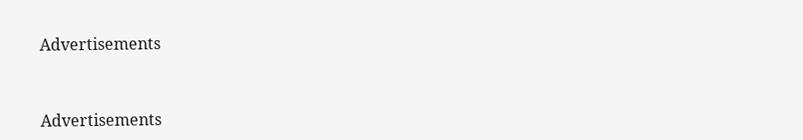Advertisements


Advertisements